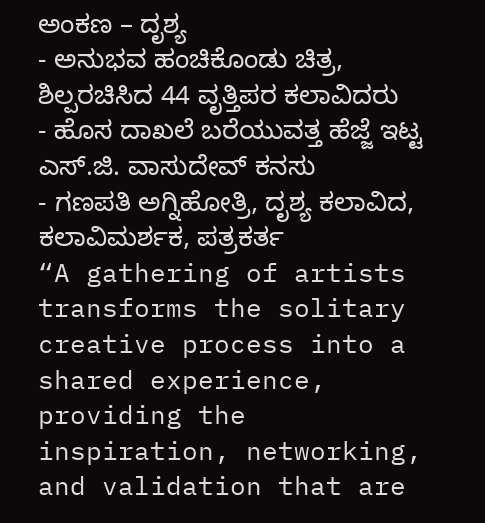ಅಂಕಣ – ದೃಶ್ಯ
- ಅನುಭವ ಹಂಚಿಕೊಂಡು ಚಿತ್ರ, ಶಿಲ್ಪರಚಿಸಿದ 44 ವೃತ್ತಿಪರ ಕಲಾವಿದರು
- ಹೊಸ ದಾಖಲೆ ಬರೆಯುವತ್ತ ಹೆಜ್ಜೆ ಇಟ್ಟ ಎಸ್.ಜಿ. ವಾಸುದೇವ್ ಕನಸು
- ಗಣಪತಿ ಅಗ್ನಿಹೋತ್ರಿ, ದೃಶ್ಯ ಕಲಾವಿದ, ಕಲಾವಿಮರ್ಶಕ, ಪತ್ರಕರ್ತ
“A gathering of artists transforms the solitary creative process into a shared experience, providing the inspiration, networking, and validation that are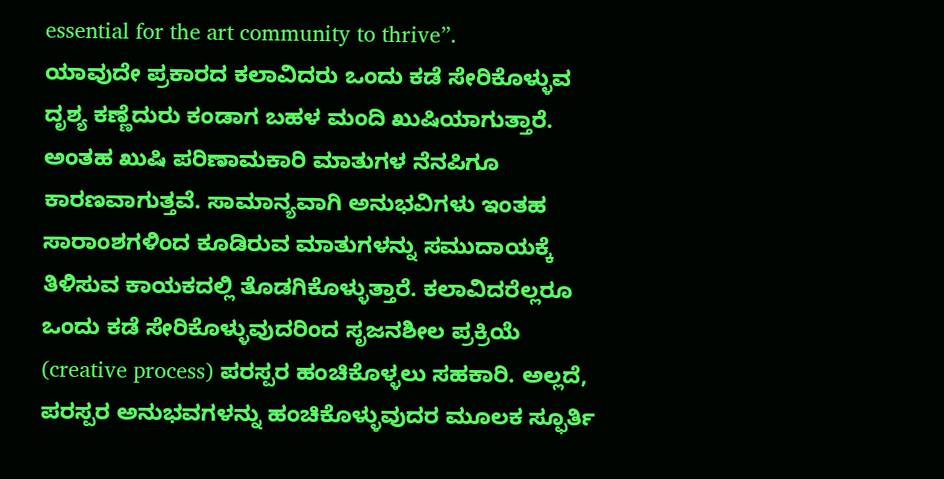essential for the art community to thrive”.
ಯಾವುದೇ ಪ್ರಕಾರದ ಕಲಾವಿದರು ಒಂದು ಕಡೆ ಸೇರಿಕೊಳ್ಳುವ ದೃಶ್ಯ ಕಣ್ಣೆದುರು ಕಂಡಾಗ ಬಹಳ ಮಂದಿ ಖುಷಿಯಾಗುತ್ತಾರೆ. ಅಂತಹ ಖುಷಿ ಪರಿಣಾಮಕಾರಿ ಮಾತುಗಳ ನೆನಪಿಗೂ ಕಾರಣವಾಗುತ್ತವೆ. ಸಾಮಾನ್ಯವಾಗಿ ಅನುಭವಿಗಳು ಇಂತಹ ಸಾರಾಂಶಗಳಿಂದ ಕೂಡಿರುವ ಮಾತುಗಳನ್ನು ಸಮುದಾಯಕ್ಕೆ ತಿಳಿಸುವ ಕಾಯಕದಲ್ಲಿ ತೊಡಗಿಕೊಳ್ಳುತ್ತಾರೆ. ಕಲಾವಿದರೆಲ್ಲರೂ ಒಂದು ಕಡೆ ಸೇರಿಕೊಳ್ಳುವುದರಿಂದ ಸೃಜನಶೀಲ ಪ್ರಕ್ರಿಯೆ (creative process) ಪರಸ್ಪರ ಹಂಚಿಕೊಳ್ಳಲು ಸಹಕಾರಿ. ಅಲ್ಲದೆ, ಪರಸ್ಪರ ಅನುಭವಗಳನ್ನು ಹಂಚಿಕೊಳ್ಳುವುದರ ಮೂಲಕ ಸ್ಫೂರ್ತಿ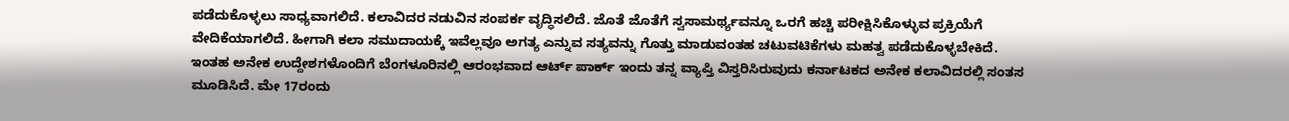ಪಡೆದುಕೊಳ್ಳಲು ಸಾಧ್ಯವಾಗಲಿದೆ. ಕಲಾವಿದರ ನಡುವಿನ ಸಂಪರ್ಕ ವೃದ್ಧಿಸಲಿದೆ. ಜೊತೆ ಜೊತೆಗೆ ಸ್ವಸಾಮರ್ಥ್ಯವನ್ನೂ ಒರಗೆ ಹಚ್ಚಿ ಪರೀಕ್ಷಿಸಿಕೊಳ್ಳುವ ಪ್ರಕ್ರಿಯೆಗೆ ವೇದಿಕೆಯಾಗಲಿದೆ. ಹೀಗಾಗಿ ಕಲಾ ಸಮುದಾಯಕ್ಕೆ ಇವೆಲ್ಲವೂ ಅಗತ್ಯ ಎನ್ನುವ ಸತ್ಯವನ್ನು ಗೊತ್ತು ಮಾಡುವಂತಹ ಚಟುವಟಿಕೆಗಳು ಮಹತ್ವ ಪಡೆದುಕೊಳ್ಳಬೇಕಿದೆ.
ಇಂತಹ ಅನೇಕ ಉದ್ದೇಶಗಳೊಂದಿಗೆ ಬೆಂಗಳೂರಿನಲ್ಲಿ ಆರಂಭವಾದ ಆರ್ಟ್ ಪಾರ್ಕ್ ಇಂದು ತನ್ನ ವ್ಯಾಪ್ತಿ ವಿಸ್ತರಿಸಿರುವುದು ಕರ್ನಾಟಕದ ಅನೇಕ ಕಲಾವಿದರಲ್ಲಿ ಸಂತಸ ಮೂಡಿಸಿದೆ. ಮೇ 17ರಂದು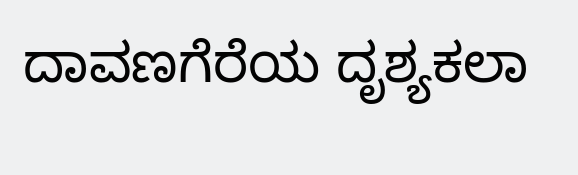ದಾವಣಗೆರೆಯ ದೃಶ್ಯಕಲಾ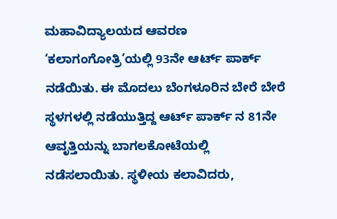ಮಹಾವಿದ್ಯಾಲಯದ ಆವರಣ ‘ಕಲಾಗಂಗೋತ್ರಿ’ಯಲ್ಲಿ 93ನೇ ಆರ್ಟ್ ಪಾರ್ಕ್ ನಡೆಯಿತು. ಈ ಮೊದಲು ಬೆಂಗಳೂರಿನ ಬೇರೆ ಬೇರೆ ಸ್ಥಳಗಳಲ್ಲಿ ನಡೆಯುತ್ತಿದ್ದ ಆರ್ಟ್ ಪಾರ್ಕ್ ನ 81ನೇ ಆವೃತ್ತಿಯನ್ನು ಬಾಗಲಕೋಟೆಯಲ್ಲಿ ನಡೆಸಲಾಯಿತು. ಸ್ಥಳೀಯ ಕಲಾವಿದರು,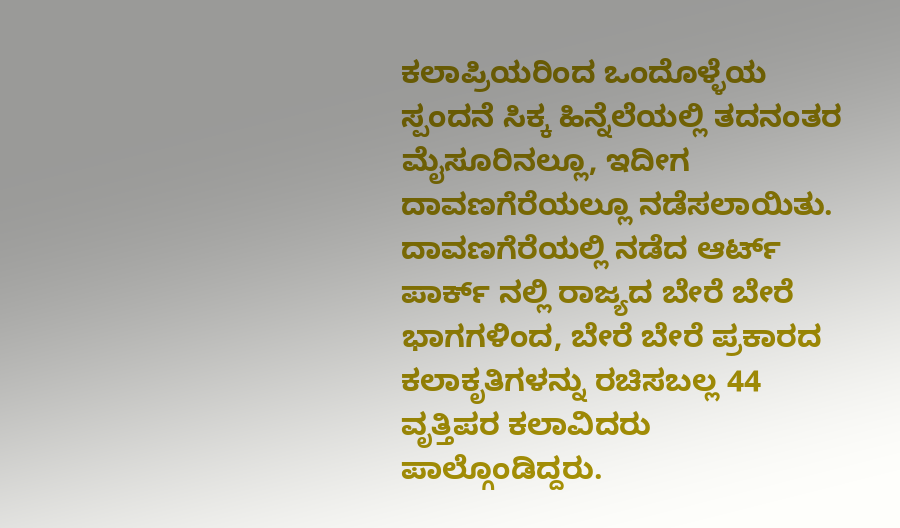ಕಲಾಪ್ರಿಯರಿಂದ ಒಂದೊಳ್ಳೆಯ ಸ್ಪಂದನೆ ಸಿಕ್ಕ ಹಿನ್ನೆಲೆಯಲ್ಲಿ ತದನಂತರ ಮೈಸೂರಿನಲ್ಲೂ, ಇದೀಗ ದಾವಣಗೆರೆಯಲ್ಲೂ ನಡೆಸಲಾಯಿತು. ದಾವಣಗೆರೆಯಲ್ಲಿ ನಡೆದ ಆರ್ಟ್ ಪಾರ್ಕ್ ನಲ್ಲಿ ರಾಜ್ಯದ ಬೇರೆ ಬೇರೆ ಭಾಗಗಳಿಂದ, ಬೇರೆ ಬೇರೆ ಪ್ರಕಾರದ ಕಲಾಕೃತಿಗಳನ್ನು ರಚಿಸಬಲ್ಲ 44 ವೃತ್ತಿಪರ ಕಲಾವಿದರು ಪಾಲ್ಗೊಂಡಿದ್ದರು.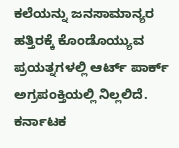ಕಲೆಯನ್ನು ಜನಸಾಮಾನ್ಯರ ಹತ್ತಿರಕ್ಕೆ ಕೊಂಡೊಯ್ಯುವ ಪ್ರಯತ್ನಗಳಲ್ಲಿ ಆರ್ಟ್ ಪಾರ್ಕ್ ಅಗ್ರಪಂಕ್ತಿಯಲ್ಲಿ ನಿಲ್ಲಲಿದೆ. ಕರ್ನಾಟಕ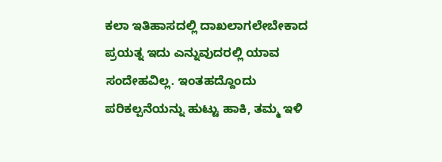ಕಲಾ ಇತಿಹಾಸದಲ್ಲಿ ದಾಖಲಾಗಲೇಬೇಕಾದ ಪ್ರಯತ್ನ ಇದು ಎನ್ನುವುದರಲ್ಲಿ ಯಾವ ಸಂದೇಹವಿಲ್ಲ. ಇಂತಹದ್ದೊಂದು ಪರಿಕಲ್ಪನೆಯನ್ನು ಹುಟ್ಟು ಹಾಕಿ, ತಮ್ಮ ಇಳಿ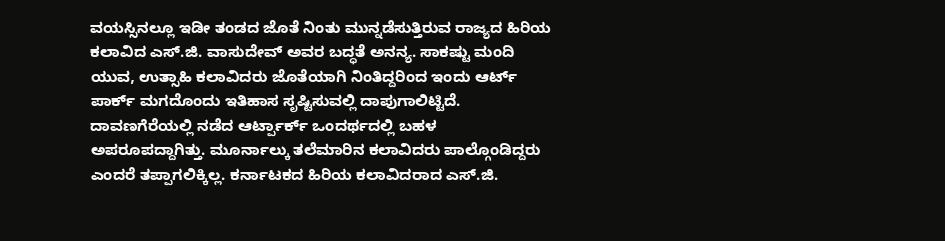ವಯಸ್ಸಿನಲ್ಲೂ ಇಡೀ ತಂಡದ ಜೊತೆ ನಿಂತು ಮುನ್ನಡೆಸುತ್ತಿರುವ ರಾಜ್ಯದ ಹಿರಿಯ ಕಲಾವಿದ ಎಸ್.ಜಿ. ವಾಸುದೇವ್ ಅವರ ಬದ್ಧತೆ ಅನನ್ಯ. ಸಾಕಷ್ಟು ಮಂದಿ ಯುವ, ಉತ್ಸಾಹಿ ಕಲಾವಿದರು ಜೊತೆಯಾಗಿ ನಿಂತಿದ್ದರಿಂದ ಇಂದು ಆರ್ಟ್ ಪಾರ್ಕ್ ಮಗದೊಂದು ಇತಿಹಾಸ ಸೃಷ್ಟಿಸುವಲ್ಲಿ ದಾಪುಗಾಲಿಟ್ಟಿದೆ. ದಾವಣಗೆರೆಯಲ್ಲಿ ನಡೆದ ಆರ್ಟ್ಪಾರ್ಕ್ ಒಂದರ್ಥದಲ್ಲಿ ಬಹಳ ಅಪರೂಪದ್ದಾಗಿತ್ತು. ಮೂರ್ನಾಲ್ಕು ತಲೆಮಾರಿನ ಕಲಾವಿದರು ಪಾಲ್ಗೊಂಡಿದ್ದರು ಎಂದರೆ ತಪ್ಪಾಗಲಿಕ್ಕಿಲ್ಲ. ಕರ್ನಾಟಕದ ಹಿರಿಯ ಕಲಾವಿದರಾದ ಎಸ್.ಜಿ.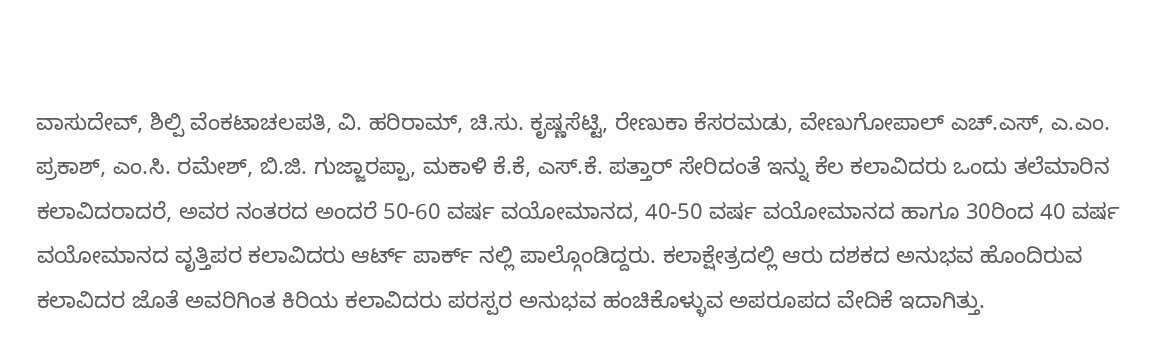ವಾಸುದೇವ್, ಶಿಲ್ಪಿ ವೆಂಕಟಾಚಲಪತಿ, ವಿ. ಹರಿರಾಮ್, ಚಿ.ಸು. ಕೃಷ್ಣಸೆಟ್ಟಿ, ರೇಣುಕಾ ಕೆಸರಮಡು, ವೇಣುಗೋಪಾಲ್ ಎಚ್.ಎಸ್, ಎ.ಎಂ. ಪ್ರಕಾಶ್, ಎಂ.ಸಿ. ರಮೇಶ್, ಬಿ.ಜಿ. ಗುಜ್ಜಾರಪ್ಪಾ, ಮಕಾಳಿ ಕೆ.ಕೆ, ಎಸ್.ಕೆ. ಪತ್ತಾರ್ ಸೇರಿದಂತೆ ಇನ್ನು ಕೆಲ ಕಲಾವಿದರು ಒಂದು ತಲೆಮಾರಿನ ಕಲಾವಿದರಾದರೆ, ಅವರ ನಂತರದ ಅಂದರೆ 50-60 ವರ್ಷ ವಯೋಮಾನದ, 40-50 ವರ್ಷ ವಯೋಮಾನದ ಹಾಗೂ 30ರಿಂದ 40 ವರ್ಷ ವಯೋಮಾನದ ವೃತ್ತಿಪರ ಕಲಾವಿದರು ಆರ್ಟ್ ಪಾರ್ಕ್ ನಲ್ಲಿ ಪಾಲ್ಗೊಂಡಿದ್ದರು. ಕಲಾಕ್ಷೇತ್ರದಲ್ಲಿ ಆರು ದಶಕದ ಅನುಭವ ಹೊಂದಿರುವ ಕಲಾವಿದರ ಜೊತೆ ಅವರಿಗಿಂತ ಕಿರಿಯ ಕಲಾವಿದರು ಪರಸ್ಪರ ಅನುಭವ ಹಂಚಿಕೊಳ್ಳುವ ಅಪರೂಪದ ವೇದಿಕೆ ಇದಾಗಿತ್ತು.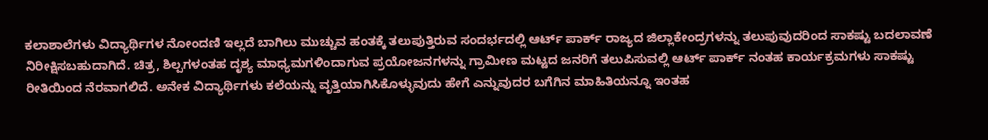ಕಲಾಶಾಲೆಗಳು ವಿದ್ಯಾರ್ಥಿಗಳ ನೋಂದಣಿ ಇಲ್ಲದೆ ಬಾಗಿಲು ಮುಚ್ಚುವ ಹಂತಕ್ಕೆ ತಲುಪುತ್ತಿರುವ ಸಂದರ್ಭದಲ್ಲಿ ಆರ್ಟ್ ಪಾರ್ಕ್ ರಾಜ್ಯದ ಜಿಲ್ಲಾಕೇಂದ್ರಗಳನ್ನು ತಲುಪುವುದರಿಂದ ಸಾಕಷ್ಟು ಬದಲಾವಣೆ ನಿರೀಕ್ಷಿಸಬಹುದಾಗಿದೆ. ಚಿತ್ರ, ಶಿಲ್ಪಗಳಂತಹ ದೃಶ್ಯ ಮಾಧ್ಯಮಗಳಿಂದಾಗುವ ಪ್ರಯೋಜನಗಳನ್ನು ಗ್ರಾಮೀಣ ಮಟ್ಟದ ಜನರಿಗೆ ತಲುಪಿಸುವಲ್ಲಿ ಆರ್ಟ್ ಪಾರ್ಕ್ ನಂತಹ ಕಾರ್ಯಕ್ರಮಗಳು ಸಾಕಷ್ಟು ರೀತಿಯಿಂದ ನೆರವಾಗಲಿದೆ. ಅನೇಕ ವಿದ್ಯಾರ್ಥಿಗಳು ಕಲೆಯನ್ನು ವೃತ್ತಿಯಾಗಿಸಿಕೊಳ್ಳುವುದು ಹೇಗೆ ಎನ್ನುವುದರ ಬಗೆಗಿನ ಮಾಹಿತಿಯನ್ನೂ ಇಂತಹ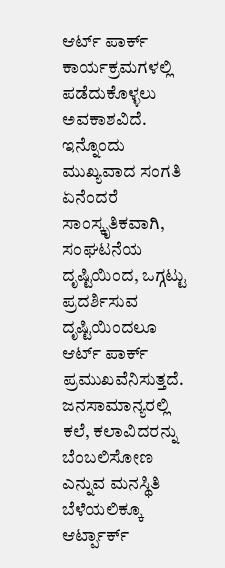ಆರ್ಟ್ ಪಾರ್ಕ್ ಕಾರ್ಯಕ್ರಮಗಳಲ್ಲಿ ಪಡೆದುಕೊಳ್ಳಲು ಅವಕಾಶವಿದೆ. ಇನ್ನೊಂದು ಮುಖ್ಯವಾದ ಸಂಗತಿ ಏನೆಂದರೆ ಸಾಂಸ್ಕೃತಿಕವಾಗಿ, ಸಂಘಟನೆಯ ದೃಷ್ಟಿಯಿಂದ, ಒಗ್ಗಟ್ಟು ಪ್ರದರ್ಶಿಸುವ ದೃಷ್ಟಿಯಿಂದಲೂ ಆರ್ಟ್ ಪಾರ್ಕ್ ಪ್ರಮುಖವೆನಿಸುತ್ತದೆ. ಜನಸಾಮಾನ್ಯರಲ್ಲಿ ಕಲೆ, ಕಲಾವಿದರನ್ನು ಬೆಂಬಲಿಸೋಣ ಎನ್ನುವ ಮನಸ್ಥಿತಿ ಬೆಳೆಯಲಿಕ್ಕೂ ಆರ್ಟ್ಪಾರ್ಕ್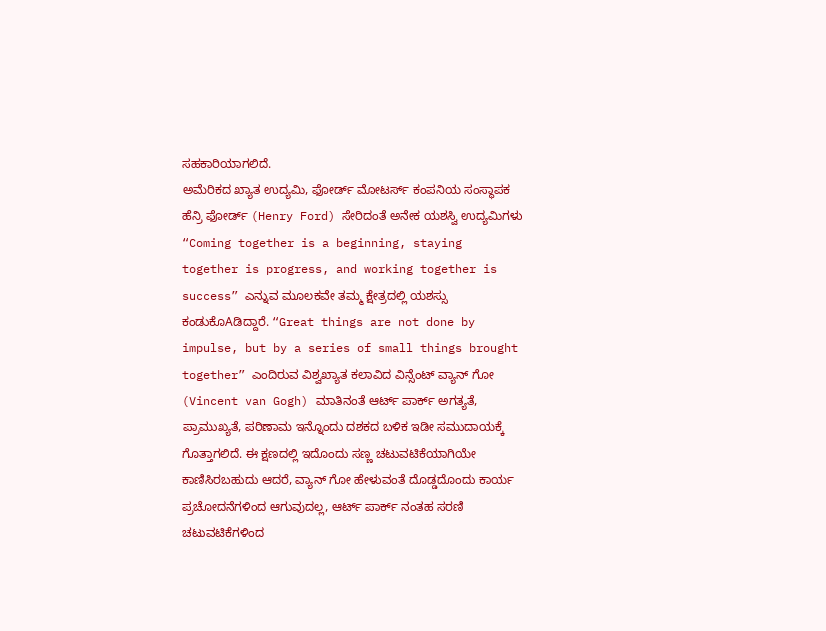ಸಹಕಾರಿಯಾಗಲಿದೆ.
ಅಮೆರಿಕದ ಖ್ಯಾತ ಉದ್ಯಮಿ, ಫೋರ್ಡ್ ಮೋಟರ್ಸ್ ಕಂಪನಿಯ ಸಂಸ್ಥಾಪಕ ಹೆನ್ರಿ ಫೋರ್ಡ್ (Henry Ford) ಸೇರಿದಂತೆ ಅನೇಕ ಯಶಸ್ವಿ ಉದ್ಯಮಿಗಳು “Coming together is a beginning, staying together is progress, and working together is success” ಎನ್ನುವ ಮೂಲಕವೇ ತಮ್ಮ ಕ್ಷೇತ್ರದಲ್ಲಿ ಯಶಸ್ಸು ಕಂಡುಕೊAಡಿದ್ದಾರೆ. “Great things are not done by impulse, but by a series of small things brought together” ಎಂದಿರುವ ವಿಶ್ವಖ್ಯಾತ ಕಲಾವಿದ ವಿನ್ಸೆಂಟ್ ವ್ಯಾನ್ ಗೋ (Vincent van Gogh) ಮಾತಿನಂತೆ ಆರ್ಟ್ ಪಾರ್ಕ್ ಅಗತ್ಯತೆ, ಪ್ರಾಮುಖ್ಯತೆ, ಪರಿಣಾಮ ಇನ್ನೊಂದು ದಶಕದ ಬಳಿಕ ಇಡೀ ಸಮುದಾಯಕ್ಕೆ ಗೊತ್ತಾಗಲಿದೆ. ಈ ಕ್ಷಣದಲ್ಲಿ ಇದೊಂದು ಸಣ್ಣ ಚಟುವಟಿಕೆಯಾಗಿಯೇ ಕಾಣಿಸಿರಬಹುದು ಆದರೆ, ವ್ಯಾನ್ ಗೋ ಹೇಳುವಂತೆ ದೊಡ್ಡದೊಂದು ಕಾರ್ಯ ಪ್ರಚೋದನೆಗಳಿಂದ ಆಗುವುದಲ್ಲ, ಆರ್ಟ್ ಪಾರ್ಕ್ ನಂತಹ ಸರಣಿ ಚಟುವಟಿಕೆಗಳಿಂದ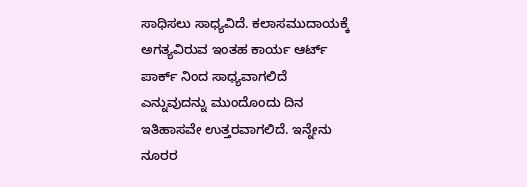ಸಾಧಿಸಲು ಸಾಧ್ಯವಿದೆ. ಕಲಾಸಮುದಾಯಕ್ಕೆ ಅಗತ್ಯವಿರುವ ಇಂತಹ ಕಾರ್ಯ ಆರ್ಟ್ ಪಾರ್ಕ್ ನಿಂದ ಸಾಧ್ಯವಾಗಲಿದೆ ಎನ್ನುವುದನ್ನು ಮುಂದೊಂದು ದಿನ ಇತಿಹಾಸವೇ ಉತ್ತರವಾಗಲಿದೆ. ಇನ್ನೇನು ನೂರರ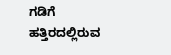ಗಡಿಗೆ ಹತ್ತಿರದಲ್ಲಿರುವ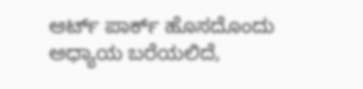ಆರ್ಟ್ ಪಾರ್ಕ್ ಹೊಸದೊಂದು ಅಧ್ಯಾಯ ಬರೆಯಲಿದೆ,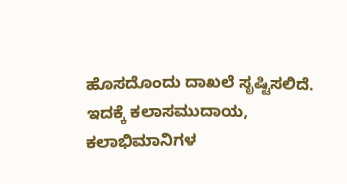ಹೊಸದೊಂದು ದಾಖಲೆ ಸೃಷ್ಟಿಸಲಿದೆ. ಇದಕ್ಕೆ ಕಲಾಸಮುದಾಯ, ಕಲಾಭಿಮಾನಿಗಳ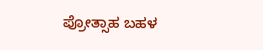ಪ್ರೋತ್ಸಾಹ ಬಹಳ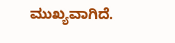ಮುಖ್ಯವಾಗಿದೆ.